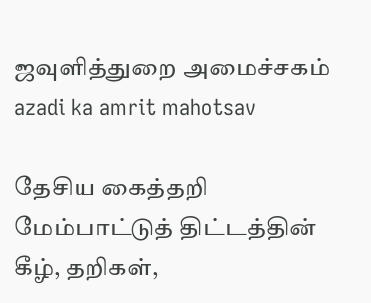ஜவுளித்துறை அமைச்சகம்
azadi ka amrit mahotsav

தேசிய கைத்தறி மேம்பாட்டுத் திட்டத்தின் கீழ், தறிகள்,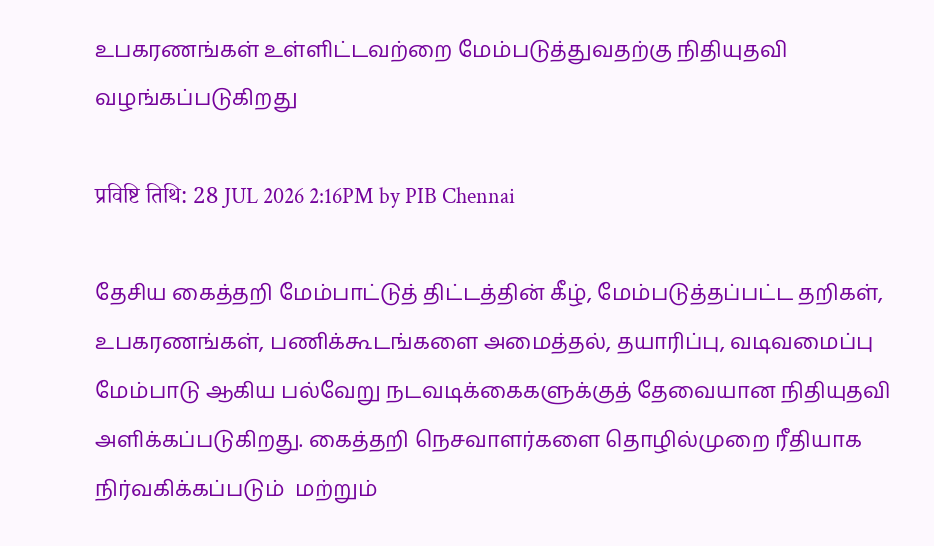உபகரணங்கள் உள்ளிட்டவற்றை மேம்படுத்துவதற்கு நிதியுதவி வழங்கப்படுகிறது

प्रविष्टि तिथि: 28 JUL 2026 2:16PM by PIB Chennai

தேசிய கைத்தறி மேம்பாட்டுத் திட்டத்தின் கீழ், மேம்படுத்தப்பட்ட தறிகள், உபகரணங்கள், பணிக்கூடங்களை அமைத்தல், தயாரிப்பு, வடிவமைப்பு மேம்பாடு ஆகிய பல்வேறு நடவடிக்கைகளுக்குத் தேவையான நிதியுதவி அளிக்கப்படுகிறது. கைத்தறி நெசவாளர்களை தொழில்முறை ரீதியாக நிர்வகிக்கப்படும்  மற்றும்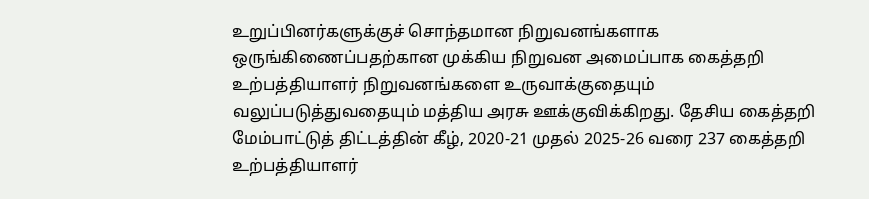உறுப்பினர்களுக்குச் சொந்தமான நிறுவனங்களாக ஒருங்கிணைப்பதற்கான முக்கிய நிறுவன அமைப்பாக கைத்தறி உற்பத்தியாளர் நிறுவனங்களை உருவாக்குதையும் வலுப்படுத்துவதையும் மத்திய அரசு ஊக்குவிக்கிறது. தேசிய கைத்தறி மேம்பாட்டுத் திட்டத்தின் கீழ், 2020-21 முதல் 2025-26 வரை 237 கைத்தறி உற்பத்தியாளர்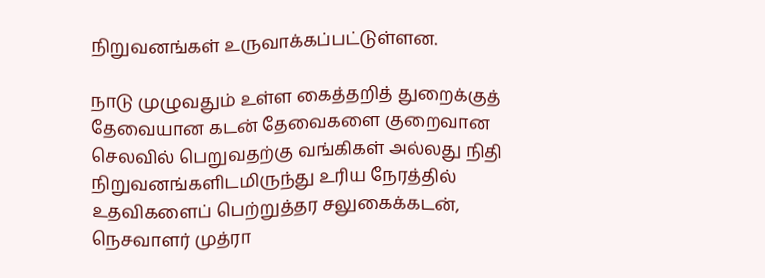நிறுவனங்கள் உருவாக்கப்பட்டுள்ளன.

நாடு முழுவதும் உள்ள கைத்தறித் துறைக்குத் தேவையான கடன் தேவைகளை குறைவான செலவில் பெறுவதற்கு வங்கிகள் அல்லது நிதி நிறுவனங்களிடமிருந்து உரிய நேரத்தில் உதவிகளைப் பெற்றுத்தர சலுகைக்கடன், நெசவாளர் முத்ரா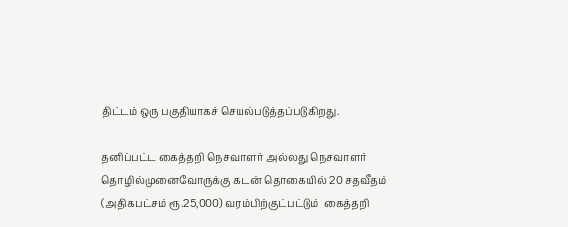திட்டம் ஒரு பகுதியாகச் செயல்படுத்தப்படுகிறது.

தனிப்பட்ட கைத்தறி நெசவாளர் அல்லது நெசவாளர் தொழில்முனைவோருக்கு கடன் தொகையில் 20 சதவீதம் (அதிகபட்சம் ரூ.25,000) வரம்பிற்குட்பட்டும்  கைத்தறி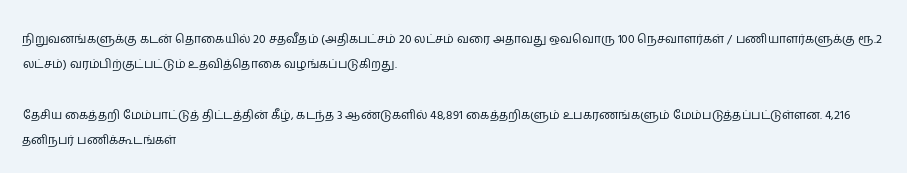நிறுவனங்களுக்கு கடன் தொகையில் 20 சதவீதம் (அதிகபட்சம் 20 லட்சம் வரை அதாவது ஒவவொரு 100 நெசவாளர்கள் / பணியாளர்களுக்கு ரூ.2 லட்சம்) வரம்பிற்குட்பட்டும் உதவித்தொகை வழங்கப்படுகிறது.

தேசிய கைத்தறி மேம்பாட்டுத் திட்டத்தின் கீழ், கடந்த 3 ஆண்டுகளில் 48,891 கைத்தறிகளும் உபகரணங்களும் மேம்படுத்தப்பட்டுள்ளன. 4,216 தனிநபர் பணிக்கூடங்கள்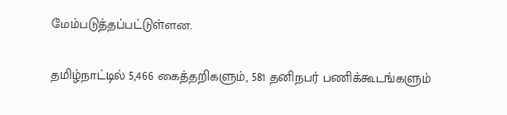மேம்படுத்தப்பட்டுள்ளன.

தமிழ்நாட்டில் 5,466 கைத்தறிகளும், 581 தனிநபர் பணிக்கூடங்களும்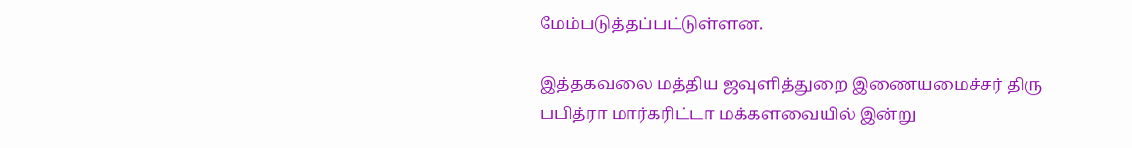மேம்படுத்தப்பட்டுள்ளன.

இத்தகவலை மத்திய ஜவுளித்துறை இணையமைச்சர் திரு பபித்ரா மார்கரிட்டா மக்களவையில் இன்று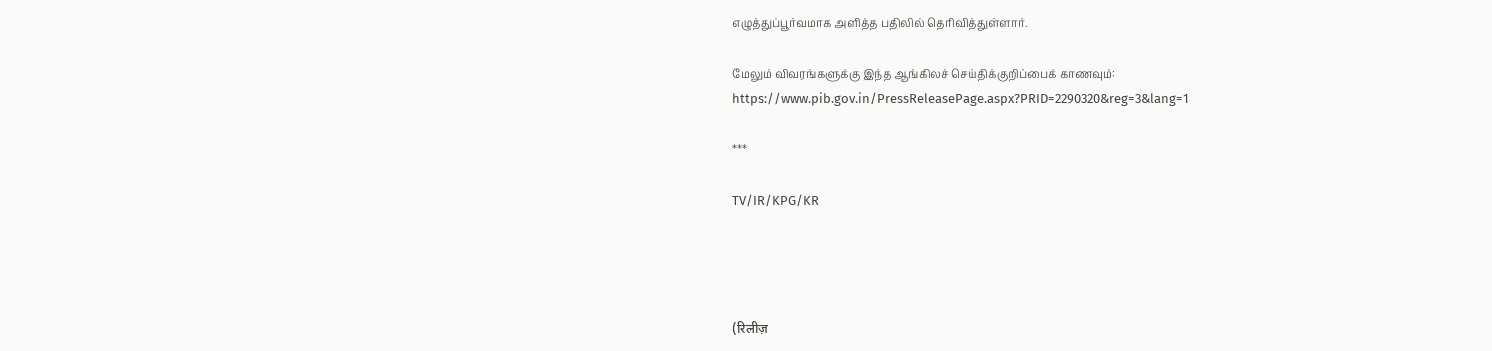எழுத்துப்பூர்வமாக அளித்த பதிலில் தெரிவித்துள்ளார்.

மேலும் விவரங்களுக்கு இந்த ஆங்கிலச் செய்திக்குறிப்பைக் காணவும்: https://www.pib.gov.in/PressReleasePage.aspx?PRID=2290320&reg=3&lang=1

***

TV/IR/KPG/KR




(रिलीज़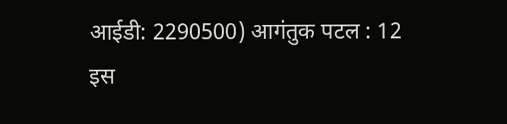आईडी: 2290500) आगंतुक पटल : 12
इस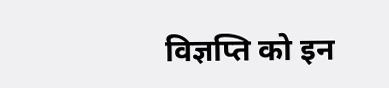विज्ञप्ति को इन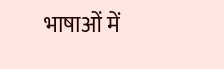भाषाओं में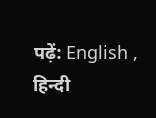पढ़ें: English , हिन्दी